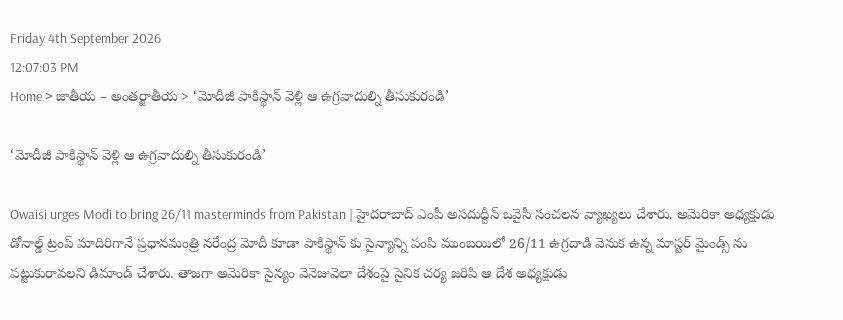Friday 4th September 2026
12:07:03 PM
Home > జాతీయ – అంతర్జాతీయ > ‘మోదీజీ పాకిస్థాన్ వెళ్లి ఆ ఉగ్రవాదుల్ని తీసుకురండి’

‘మోదీజీ పాకిస్థాన్ వెళ్లి ఆ ఉగ్రవాదుల్ని తీసుకురండి’

Owaisi urges Modi to bring 26/11 masterminds from Pakistan | హైదరాబాద్ ఎంపీ అసదుద్దీన్ ఒవైసీ సంచలన వ్యాఖ్యలు చేశారు. అమెరికా అధ్యక్షుడు డోనాల్డ్ ట్రంప్ మాదిరిగానే ప్రధానమంత్రి నరేంద్ర మోదీ కూడా పాకిస్థాన్ కు సైన్యాన్ని పంపి ముంబయిలో 26/11 ఉగ్రదాడి వెనుక ఉన్న మాస్టర్ మైండ్స్ ను పట్టుకురావలని డిమాండ్ చేశారు. తాజగా అమెరికా సైన్యం వెనెజువెలా దేశంపై సైనిక చర్య జరిపి ఆ దేశ అధ్యక్షుడు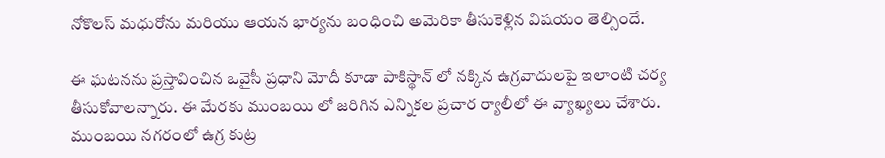నోకొలస్ మధురోను మరియు ఆయన భార్యను బంధించి అమెరికా తీసుకెళ్లిన విషయం తెల్సిందే.

ఈ ఘటనను ప్రస్తావించిన ఒవైసీ ప్రధాని మోదీ కూడా పాకిస్థాన్ లో నక్కిన ఉగ్రవాదులపై ఇలాంటి చర్య తీసుకోవాలన్నారు. ఈ మేరకు ముంబయి లో జరిగిన ఎన్నికల ప్రచార ర్యాలీలో ఈ వ్యాఖ్యలు చేశారు. ముంబయి నగరంలో ఉగ్ర కుట్ర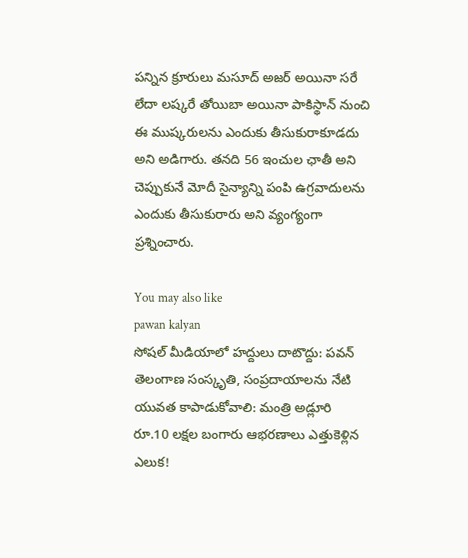పన్నిన క్రూరులు మసూద్ అజర్ అయినా సరే లేదా లష్కరే తోయిబా అయినా పాకిస్థాన్ నుంచి ఈ ముష్కరులను ఎందుకు తీసుకురాకూడదు అని అడిగారు. తనది 56 ఇంచుల ఛాతీ అని చెప్పుకునే మోదీ సైన్యాన్ని పంపి ఉగ్రవాదులను ఎందుకు తీసుకురారు అని వ్యంగ్యంగా ప్రశ్నించారు.

You may also like
pawan kalyan
సోషల్ మీడియాలో హద్దులు దాటొద్దు: పవన్
తెలంగాణ సంస్కృతి, సంప్రదాయాలను నేటి యువత కాపాడుకోవాలి: మంత్రి అడ్లూరి
రూ.10 లక్షల బంగారు ఆభరణాలు ఎత్తుకెళ్లిన ఎలుక!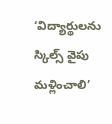‘విద్యార్థులను స్కిల్స్ వైపు మళ్లించాలి’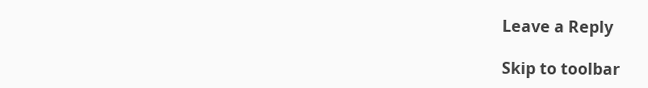Leave a Reply

Skip to toolbar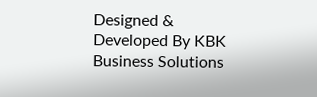Designed & Developed By KBK Business Solutions